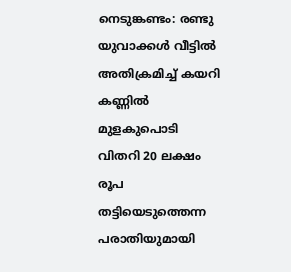നെടുങ്കണ്ടം: രണ്ടു യുവാക്കൾ‌ വീട്ടിൽ അതിക്രമിച്ച് കയറി കണ്ണിൽ മുളകുപൊടി വിതറി 20 ലക്ഷം രൂപ തട്ടിയെടുത്തെന്ന പരാതിയുമായി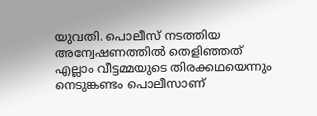യുവതി. പൊലീസ് നടത്തിയ അന്വേഷണത്തിൽ തെളിഞ്ഞത് എല്ലാം വീട്ടമ്മയുടെ തിരക്കഥയെന്നും നെടുങ്കണ്ടം പൊലീസാണ്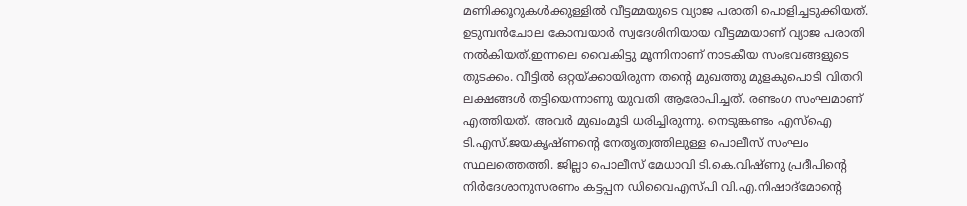മണിക്കൂറുകൾക്കുള്ളിൽ വീട്ടമ്മയുടെ വ്യാജ പരാതി പൊളിച്ചടുക്കിയത്. ഉടുമ്പൻചോല കോമ്പയാർ സ്വദേശിനിയായ വീട്ടമ്മയാണ് വ്യാജ പരാതി നൽകിയത്.ഇന്നലെ വൈകിട്ടു മൂന്നിനാണ് നാടകീയ സംഭവങ്ങളുടെ തുടക്കം. വീട്ടിൽ ഒറ്റയ്ക്കായിരുന്ന തന്റെ മുഖത്തു മുളകുപൊടി വിതറി ലക്ഷങ്ങൾ തട്ടിയെന്നാണു യുവതി ആരോപിച്ചത്. രണ്ടംഗ സംഘമാണ് എത്തിയത്. അവർ മുഖംമൂടി ധരിച്ചിരുന്നു. നെടുങ്കണ്ടം എസ്ഐ ടി.എസ്.ജയകൃഷ്ണന്റെ നേതൃത്വത്തിലുള്ള പൊലീസ് സംഘം സ്ഥലത്തെത്തി. ജില്ലാ പൊലീസ് മേധാവി ടി.കെ.വിഷ്ണു പ്രദീപിന്റെ നിർദേശാനുസരണം കട്ടപ്പന ഡിവൈഎസ്പി വി.എ.നിഷാദ്മോന്റെ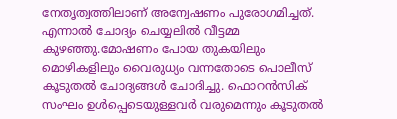നേതൃത്വത്തിലാണ് അന്വേഷണം പുരോഗമിച്ചത്. എന്നാൽ ചോദ്യം ചെയ്യലിൽ വീട്ടമ്മ കുഴഞ്ഞു.മോഷണം പോയ തുകയിലും മൊഴികളിലും വൈരുധ്യം വന്നതോടെ പൊലീസ് കൂടുതൽ ചോദ്യങ്ങൾ ചോദിച്ചു. ഫൊറൻസിക് സംഘം ഉൾപ്പെടെയുള്ളവർ വരുമെന്നും കൂടുതൽ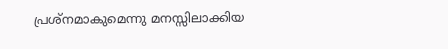പ്രശ്നമാകുമെന്നു മനസ്സിലാക്കിയ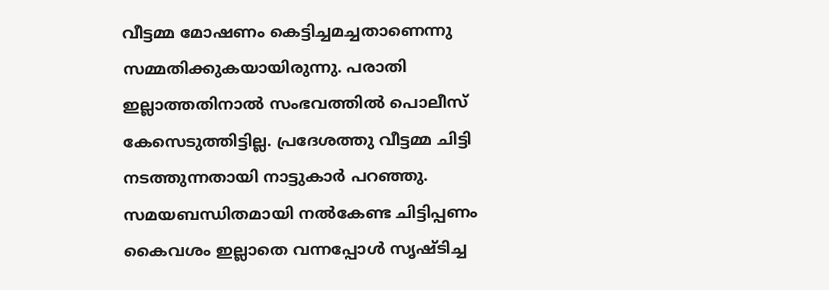വീട്ടമ്മ മോഷണം കെട്ടിച്ചമച്ചതാണെന്നു സമ്മതിക്കുകയായിരുന്നു. പരാതി ഇല്ലാത്തതിനാൽ സംഭവത്തിൽ പൊലീസ് കേസെടുത്തിട്ടില്ല. പ്രദേശത്തു വീട്ടമ്മ ചിട്ടി നടത്തുന്നതായി നാട്ടുകാർ പറഞ്ഞു. സമയബന്ധിതമായി നൽകേണ്ട ചിട്ടിപ്പണം കൈവശം ഇല്ലാതെ വന്നപ്പോൾ സൃഷ്ടിച്ച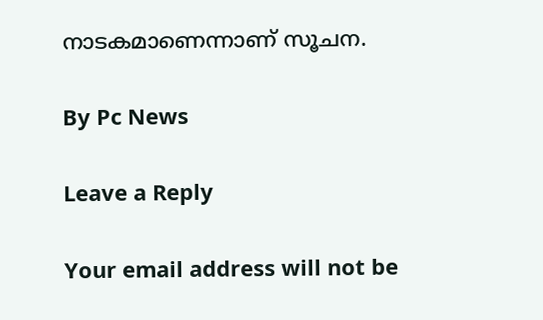നാടകമാണെന്നാണ് സൂചന.

By Pc News

Leave a Reply

Your email address will not be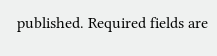published. Required fields are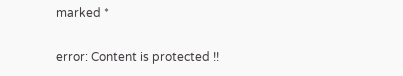marked *

error: Content is protected !!